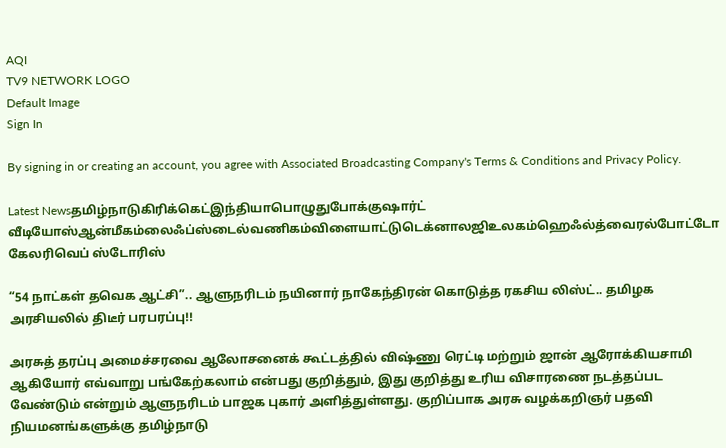AQI
TV9 NETWORK LOGO
Default Image
Sign In

By signing in or creating an account, you agree with Associated Broadcasting Company's Terms & Conditions and Privacy Policy.

Latest Newsதமிழ்நாடுகிரிக்கெட்இந்தியாபொழுதுபோக்குஷார்ட் வீடியோஸ்ஆன்மீகம்லைஃப்ஸ்டைல்வணிகம்விளையாட்டுடெக்னாலஜிஉலகம்ஹெஃல்த்வைரல்போட்டோ கேலரிவெப் ஸ்டோரிஸ்

“54 நாட்கள் தவெக ஆட்சி”.. ஆளுநரிடம் நயினார் நாகேந்திரன் கொடுத்த ரகசிய லிஸ்ட்.. தமிழக அரசியலில் திடீர் பரபரப்பு!!

அரசுத் தரப்பு அமைச்சரவை ஆலோசனைக் கூட்டத்தில் விஷ்ணு ரெட்டி மற்றும் ஜான் ஆரோக்கியசாமி ஆகியோர் எவ்வாறு பங்கேற்கலாம் என்பது குறித்தும், இது குறித்து உரிய விசாரணை நடத்தப்பட வேண்டும் என்றும் ஆளுநரிடம் பாஜக புகார் அளித்துள்ளது. குறிப்பாக அரசு வழக்கறிஞர் பதவி நியமனங்களுக்கு தமிழ்நாடு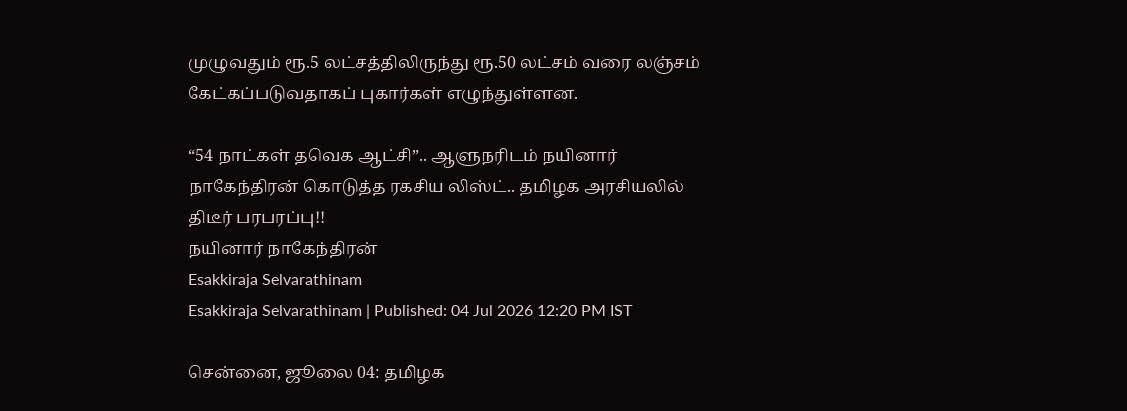முழுவதும் ரூ.5 லட்சத்திலிருந்து ரூ.50 லட்சம் வரை லஞ்சம் கேட்கப்படுவதாகப் புகார்கள் எழுந்துள்ளன.

“54 நாட்கள் தவெக ஆட்சி”.. ஆளுநரிடம் நயினார் நாகேந்திரன் கொடுத்த ரகசிய லிஸ்ட்.. தமிழக அரசியலில் திடீர் பரபரப்பு!!
நயினார் நாகேந்திரன்
Esakkiraja Selvarathinam
Esakkiraja Selvarathinam | Published: 04 Jul 2026 12:20 PM IST

சென்னை, ஜூலை 04: தமிழக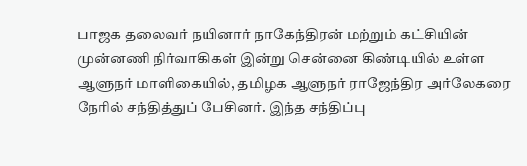பாஜக தலைவர் நயினார் நாகேந்திரன் மற்றும் கட்சியின் முன்னணி நிர்வாகிகள் இன்று சென்னை கிண்டியில் உள்ள ஆளுநர் மாளிகையில், தமிழக ஆளுநர் ராஜேந்திர அர்லேகரை நேரில் சந்தித்துப் பேசினர். இந்த சந்திப்பு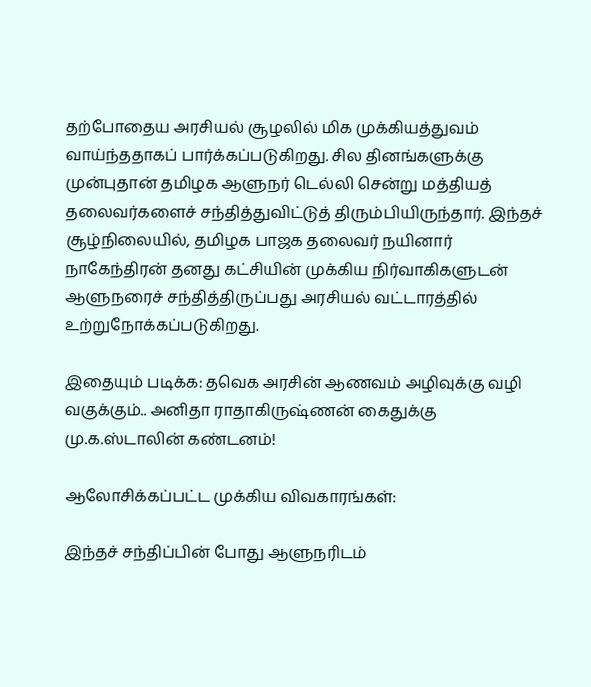தற்போதைய அரசியல் சூழலில் மிக முக்கியத்துவம் வாய்ந்ததாகப் பார்க்கப்படுகிறது. சில தினங்களுக்கு முன்புதான் தமிழக ஆளுநர் டெல்லி சென்று மத்தியத் தலைவர்களைச் சந்தித்துவிட்டுத் திரும்பியிருந்தார். இந்தச் சூழ்நிலையில், தமிழக பாஜக தலைவர் நயினார் நாகேந்திரன் தனது கட்சியின் முக்கிய நிர்வாகிகளுடன் ஆளுநரைச் சந்தித்திருப்பது அரசியல் வட்டாரத்தில் உற்றுநோக்கப்படுகிறது.

இதையும் படிக்க: தவெக அரசின் ஆணவம் அழிவுக்கு வழி வகுக்கும்.. அனிதா ராதாகிருஷ்ணன் கைதுக்கு மு.க.ஸ்டாலின் கண்டனம்!

ஆலோசிக்கப்பட்ட முக்கிய விவகாரங்கள்:

இந்தச் சந்திப்பின் போது ஆளுநரிடம்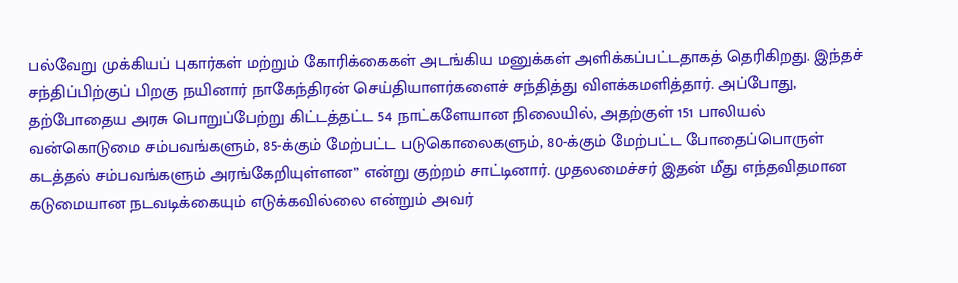பல்வேறு முக்கியப் புகார்கள் மற்றும் கோரிக்கைகள் அடங்கிய மனுக்கள் அளிக்கப்பட்டதாகத் தெரிகிறது. இந்தச் சந்திப்பிற்குப் பிறகு நயினார் நாகேந்திரன் செய்தியாளர்களைச் சந்தித்து விளக்கமளித்தார். அப்போது, தற்போதைய அரசு பொறுப்பேற்று கிட்டத்தட்ட 54 நாட்களேயான நிலையில், அதற்குள் 151 பாலியல் வன்கொடுமை சம்பவங்களும், 85-க்கும் மேற்பட்ட படுகொலைகளும், 80-க்கும் மேற்பட்ட போதைப்பொருள் கடத்தல் சம்பவங்களும் அரங்கேறியுள்ளன” என்று குற்றம் சாட்டினார். முதலமைச்சர் இதன் மீது எந்தவிதமான கடுமையான நடவடிக்கையும் எடுக்கவில்லை என்றும் அவர்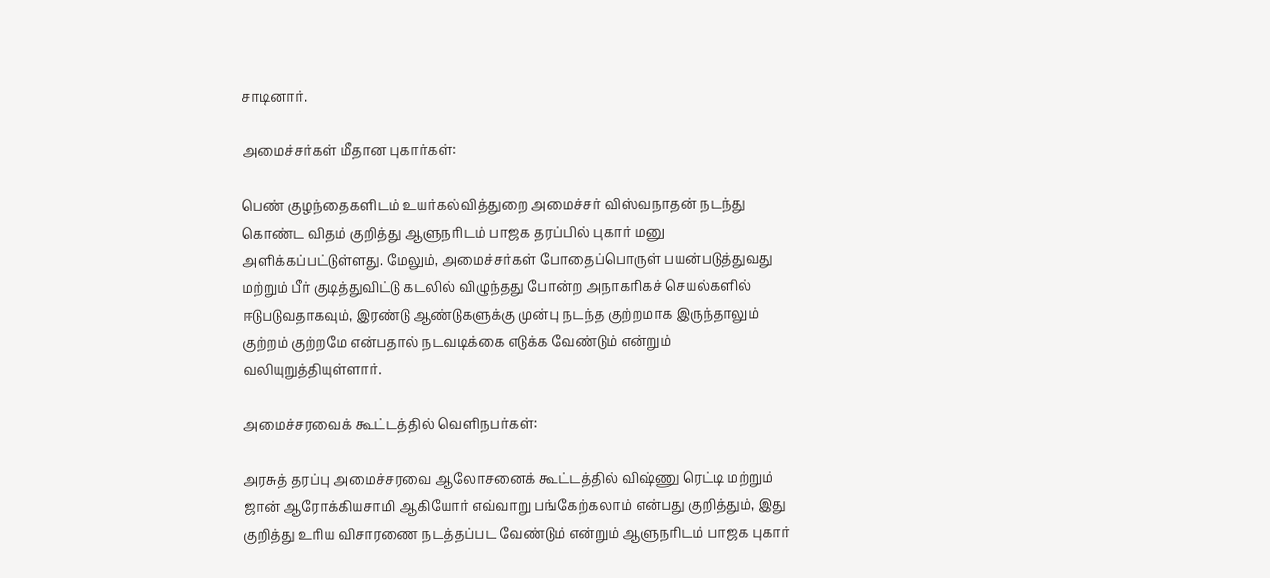சாடினார்.

அமைச்சர்கள் மீதான புகார்கள்:

பெண் குழந்தைகளிடம் உயர்கல்வித்துறை அமைச்சர் விஸ்வநாதன் நடந்து கொண்ட விதம் குறித்து ஆளுநரிடம் பாஜக தரப்பில் புகார் மனு அளிக்கப்பட்டுள்ளது. மேலும், அமைச்சர்கள் போதைப்பொருள் பயன்படுத்துவது மற்றும் பீர் குடித்துவிட்டு கடலில் விழுந்தது போன்ற அநாகரிகச் செயல்களில் ஈடுபடுவதாகவும், இரண்டு ஆண்டுகளுக்கு முன்பு நடந்த குற்றமாக இருந்தாலும் குற்றம் குற்றமே என்பதால் நடவடிக்கை எடுக்க வேண்டும் என்றும் வலியுறுத்தியுள்ளார்.

அமைச்சரவைக் கூட்டத்தில் வெளிநபர்கள்:

அரசுத் தரப்பு அமைச்சரவை ஆலோசனைக் கூட்டத்தில் விஷ்ணு ரெட்டி மற்றும் ஜான் ஆரோக்கியசாமி ஆகியோர் எவ்வாறு பங்கேற்கலாம் என்பது குறித்தும், இது குறித்து உரிய விசாரணை நடத்தப்பட வேண்டும் என்றும் ஆளுநரிடம் பாஜக புகார்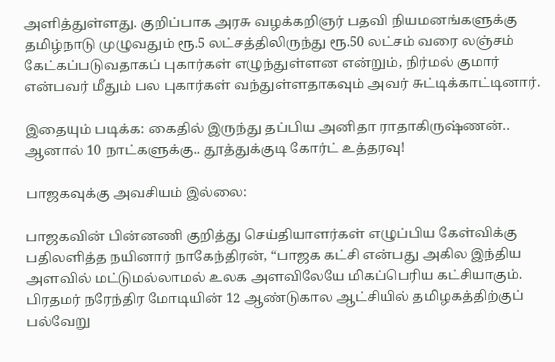அளித்துள்ளது. குறிப்பாக அரசு வழக்கறிஞர் பதவி நியமனங்களுக்கு தமிழ்நாடு முழுவதும் ரூ.5 லட்சத்திலிருந்து ரூ.50 லட்சம் வரை லஞ்சம் கேட்கப்படுவதாகப் புகார்கள் எழுந்துள்ளன என்றும், நிர்மல் குமார் என்பவர் மீதும் பல புகார்கள் வந்துள்ளதாகவும் அவர் சுட்டிக்காட்டினார்.

இதையும் படிக்க: கைதில் இருந்து தப்பிய அனிதா ராதாகிருஷ்ணன்.. ஆனால் 10 நாட்களுக்கு.. தூத்துக்குடி கோர்ட் உத்தரவு!

பாஜகவுக்கு அவசியம் இல்லை:

பாஜகவின் பின்னணி குறித்து செய்தியாளர்கள் எழுப்பிய கேள்விக்கு பதிலளித்த நயினார் நாகேந்திரன், “பாஜக கட்சி என்பது அகில இந்திய அளவில் மட்டுமல்லாமல் உலக அளவிலேயே மிகப்பெரிய கட்சியாகும். பிரதமர் நரேந்திர மோடியின் 12 ஆண்டுகால ஆட்சியில் தமிழகத்திற்குப் பல்வேறு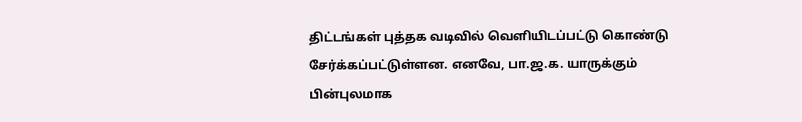திட்டங்கள் புத்தக வடிவில் வெளியிடப்பட்டு கொண்டு சேர்க்கப்பட்டுள்ளன. எனவே, பா.ஜ.க. யாருக்கும் பின்புலமாக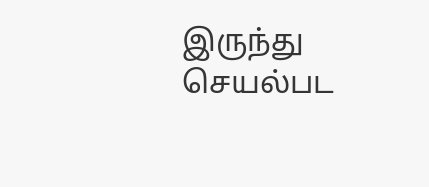இருந்து செயல்பட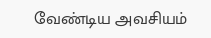வேண்டிய அவசியம்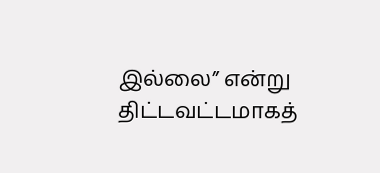இல்லை” என்று திட்டவட்டமாகத்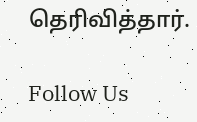தெரிவித்தார்.

Follow Us